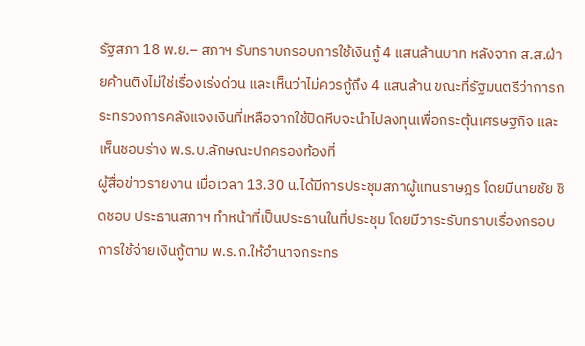รัฐสภา 18 พ.ย.– สภาฯ รับทราบกรอบการใช้เงินกู้ 4 แสนล้านบาท หลังจาก ส.ส.ฝ่ายค้านติงไม่ใช่เรื่องเร่งด่วน และเห็นว่าไม่ควรกู้ถึง 4 แสนล้าน ขณะที่รัฐมนตรีว่าการกระทรวงการคลังแจงเงินที่เหลือจากใช้ปิดหีบจะนำไปลงทุนเพื่อกระตุ้นเศรษฐกิจ และเห็นชอบร่าง พ.ร.บ.ลักษณะปกครองท้องที่
ผู้สื่อข่าวรายงาน เมื่อเวลา 13.30 น.ได้มีการประชุมสภาผู้แทนราษฎร โดยมีนายชัย ชิดชอบ ประธานสภาฯ ทำหน้าที่เป็นประธานในที่ประชุม โดยมีวาระรับทราบเรื่องกรอบการใช้จ่ายเงินกู้ตาม พ.ร.ก.ให้อำนาจกระทร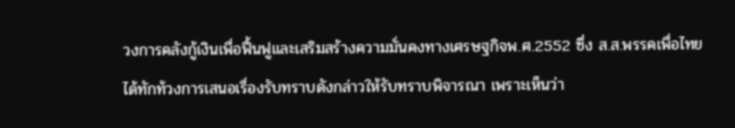วงการคลังกู้เงินเพื่อฟื้นฟูและเสริมสร้างความมั่นคงทางเศรษฐกิจพ.ศ.2552 ซึ่ง ส.ส.พรรคเพื่อไทย ได้ทักท้วงการเสนอเรื่องรับทราบดังกล่าวให้รับทราบพิจารณา เพราะเห็นว่า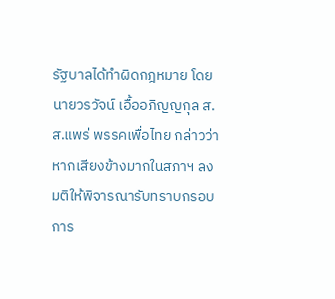รัฐบาลได้ทำผิดกฎหมาย โดยนายวรวัจน์ เอื้ออภิญญกุล ส.ส.แพร่ พรรคเพื่อไทย กล่าวว่า หากเสียงข้างมากในสภาฯ ลงมติให้พิจารณารับทราบกรอบการ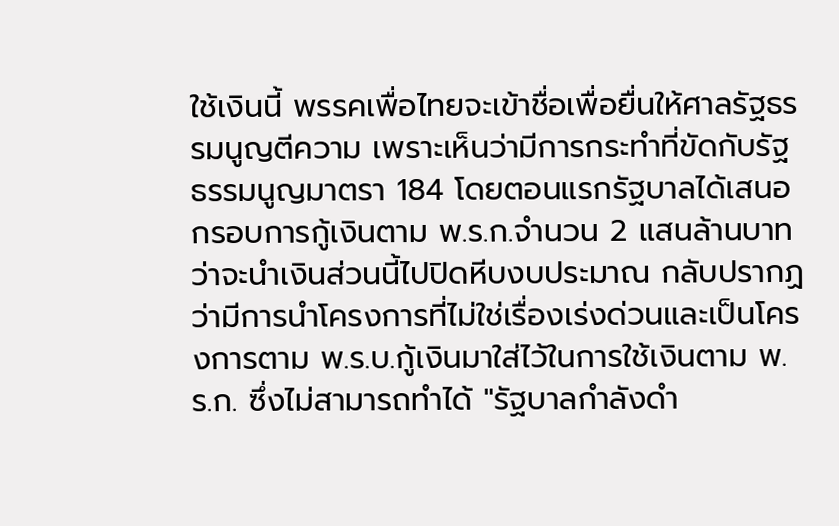ใช้เงินนี้ พรรคเพื่อไทยจะเข้าชื่อเพื่อยื่นให้ศาลรัฐธรรมนูญตีความ เพราะเห็นว่ามีการกระทำที่ขัดกับรัฐธรรมนูญมาตรา 184 โดยตอนแรกรัฐบาลได้เสนอกรอบการกู้เงินตาม พ.ร.ก.จำนวน 2 แสนล้านบาทว่าจะนำเงินส่วนนี้ไปปิดหีบงบประมาณ กลับปรากฏว่ามีการนำโครงการที่ไม่ใช่เรื่องเร่งด่วนและเป็นโครงการตาม พ.ร.บ.กู้เงินมาใส่ไว้ในการใช้เงินตาม พ.ร.ก. ซึ่งไม่สามารถทำได้ "รัฐบาลกำลังดำ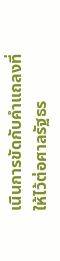เนินการขัดกับคำแถลงที่ให้ไว้ต่อศาลรัฐธร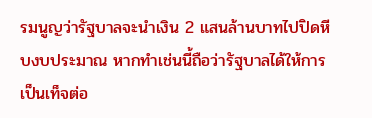รมนูญว่ารัฐบาลจะนำเงิน 2 แสนล้านบาทไปปิดหีบงบประมาณ หากทำเช่นนี้ถือว่ารัฐบาลได้ให้การเป็นเท็จต่อ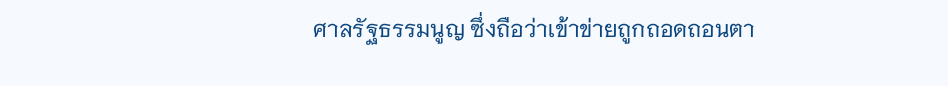ศาลรัฐธรรมนูญ ซึ่งถือว่าเข้าข่ายถูกถอดถอนตา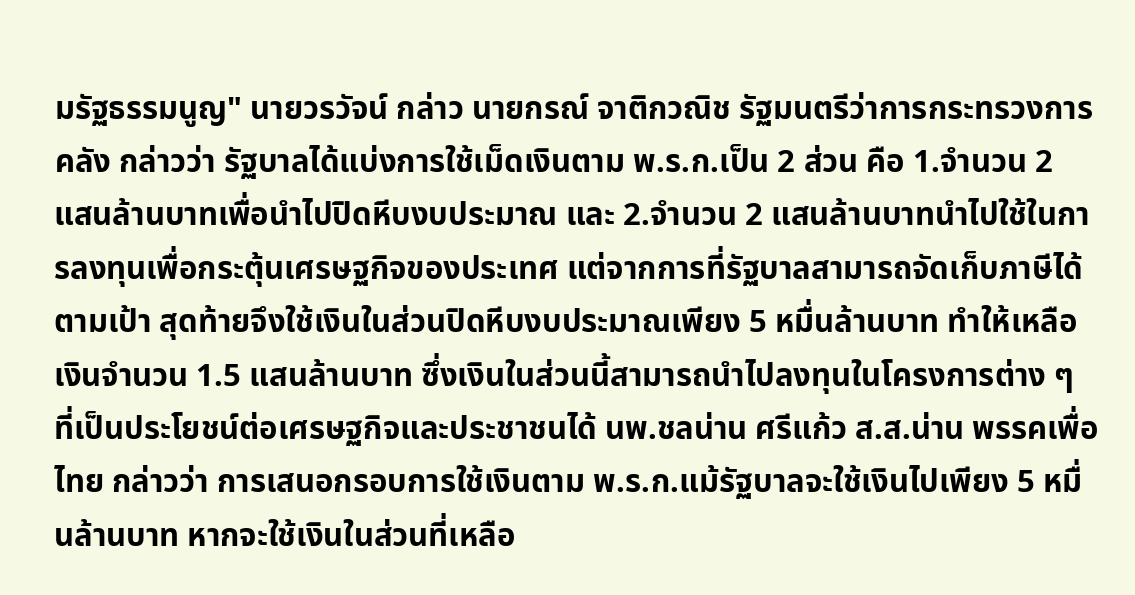มรัฐธรรมนูญ" นายวรวัจน์ กล่าว นายกรณ์ จาติกวณิช รัฐมนตรีว่าการกระทรวงการคลัง กล่าวว่า รัฐบาลได้แบ่งการใช้เม็ดเงินตาม พ.ร.ก.เป็น 2 ส่วน คือ 1.จำนวน 2 แสนล้านบาทเพื่อนำไปปิดหีบงบประมาณ และ 2.จำนวน 2 แสนล้านบาทนำไปใช้ในการลงทุนเพื่อกระตุ้นเศรษฐกิจของประเทศ แต่จากการที่รัฐบาลสามารถจัดเก็บภาษีได้ตามเป้า สุดท้ายจึงใช้เงินในส่วนปิดหีบงบประมาณเพียง 5 หมื่นล้านบาท ทำให้เหลือเงินจำนวน 1.5 แสนล้านบาท ซึ่งเงินในส่วนนี้สามารถนำไปลงทุนในโครงการต่าง ๆ ที่เป็นประโยชน์ต่อเศรษฐกิจและประชาชนได้ นพ.ชลน่าน ศรีแก้ว ส.ส.น่าน พรรคเพื่อไทย กล่าวว่า การเสนอกรอบการใช้เงินตาม พ.ร.ก.แม้รัฐบาลจะใช้เงินไปเพียง 5 หมื่นล้านบาท หากจะใช้เงินในส่วนที่เหลือ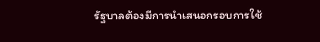รัฐบาลต้องมีการนำเสนอกรอบการใช้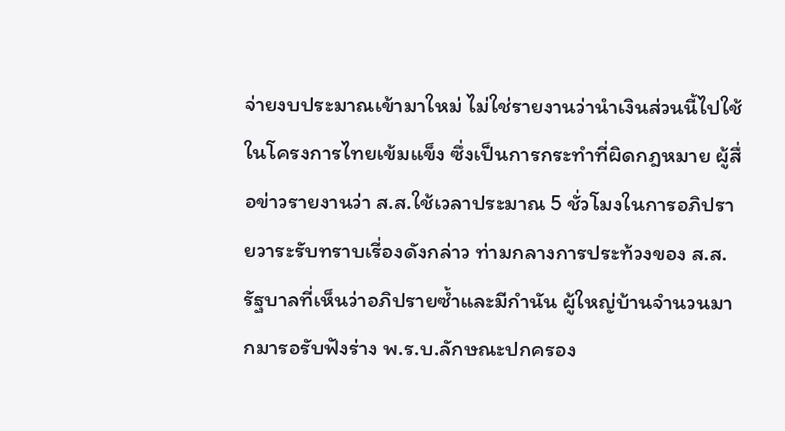จ่ายงบประมาณเข้ามาใหม่ ไม่ใช่รายงานว่านำเงินส่วนนี้ไปใช้ในโครงการไทยเข้มแข็ง ซึ่งเป็นการกระทำที่ผิดกฎหมาย ผู้สื่อข่าวรายงานว่า ส.ส.ใช้เวลาประมาณ 5 ชั่วโมงในการอภิปรายวาระรับทราบเรี่องดังกล่าว ท่ามกลางการประท้วงของ ส.ส.รัฐบาลที่เห็นว่าอภิปรายซ้ำและมีกำนัน ผู้ใหญ่บ้านจำนวนมากมารอรับฟังร่าง พ.ร.บ.ลักษณะปกครอง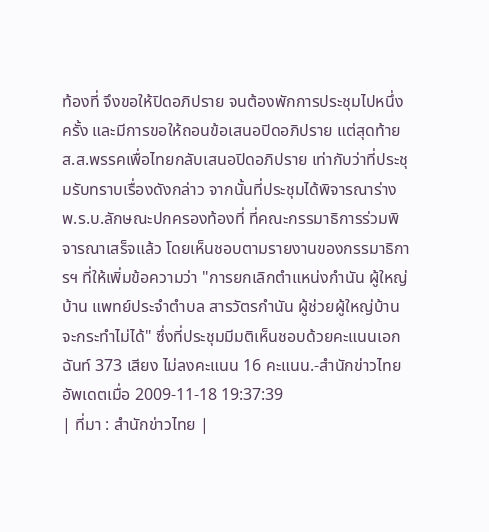ท้องที่ จึงขอให้ปิดอภิปราย จนต้องพักการประชุมไปหนึ่งครั้ง และมีการขอให้ถอนข้อเสนอปิดอภิปราย แต่สุดท้าย ส.ส.พรรคเพื่อไทยกลับเสนอปิดอภิปราย เท่ากับว่าที่ประชุมรับทราบเรื่องดังกล่าว จากนั้นที่ประชุมได้พิจารณาร่าง พ.ร.บ.ลักษณะปกครองท้องที่ ที่คณะกรรมาธิการร่วมพิจารณาเสร็จแล้ว โดยเห็นชอบตามรายงานของกรรมาธิการฯ ที่ให้เพิ่มข้อความว่า "การยกเลิกตำแหน่งกำนัน ผู้ใหญ่บ้าน แพทย์ประจำตำบล สารวัตรกำนัน ผู้ช่วยผู้ใหญ่บ้าน จะกระทำไม่ได้" ซึ่งที่ประชุมมีมติเห็นชอบด้วยคะแนนเอกฉันท์ 373 เสียง ไม่ลงคะแนน 16 คะแนน.-สำนักข่าวไทย อัพเดตเมื่อ 2009-11-18 19:37:39
| ที่มา : สำนักข่าวไทย |